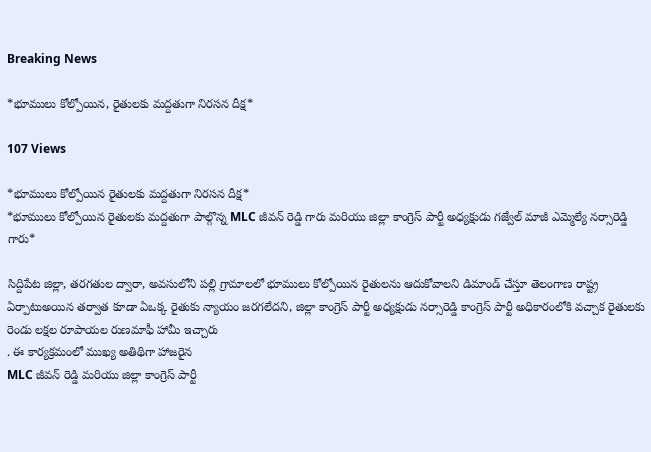Breaking News

*భూములు కోల్పోయిన, రైతులకు మద్దతుగా నిరసన దీక్ష*

107 Views

*భూములు కోల్పోయిన రైతులకు మద్దతుగా నిరసన దీక్ష*
*భూములు కోల్పోయిన రైతులకు మద్దతుగా పాల్గొన్న MLC జీవన్ రెడ్డి గారు మరియు జిల్లా కాంగ్రెస్ పార్టీ అధ్యక్షుడు గజ్వేల్ మాజీ ఎమ్మెల్యే నర్సారెడ్డి గారు*

సిద్దిపేట జిల్లా, తరగతుల ద్వారా, అవసులోని పల్లి గ్రామాలలో భూములు కోల్పోయిన రైతులను ఆదుకోవాలని డిమాండ్ చేస్తూ తెలంగాణ రాష్ట్ర ఏర్పాటుఅయిన తర్వాత కూడా ఏఒక్క రైతుకు న్యాయం జరగలేదని, జిల్లా కాంగ్రెస్ పార్టీ అధ్యక్షుడు నర్సారెడ్డి కాంగ్రెస్ పార్టీ అధికారంలోకి వచ్చాక రైతులకు రెండు లక్షల రూపాయల రుణమాఫీ హామీ ఇచ్చారు
. ఈ కార్యక్రమంలో ముఖ్య అతిథిగా హాజరైన
MLC జీవన్ రెడ్డి మరియు జిల్లా కాంగ్రెస్ పార్టీ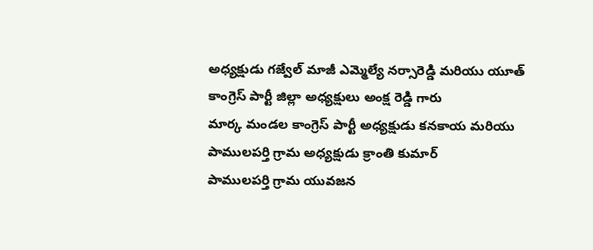అధ్యక్షుడు గజ్వేల్ మాజీ ఎమ్మెల్యే నర్సారెడ్డి మరియు యూత్ కాంగ్రెస్ పార్టీ జిల్లా అధ్యక్షులు అంక్ష రెడ్డి గారు
మార్క మండల కాంగ్రెస్ పార్టీ అధ్యక్షుడు కనకాయ మరియు పాములపర్తి గ్రామ అధ్యక్షుడు క్రాంతి కుమార్
పాములపర్తి గ్రామ యువజన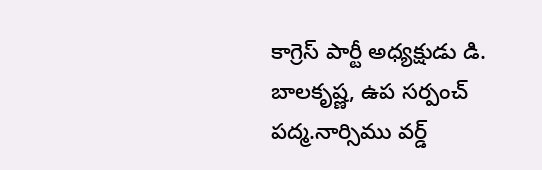కాగ్రెస్ పార్టీ అధ్యక్షుడు డి. బాలకృష్ణ, ఉప సర్పంచ్ పద్మ.నార్సిము వర్డ్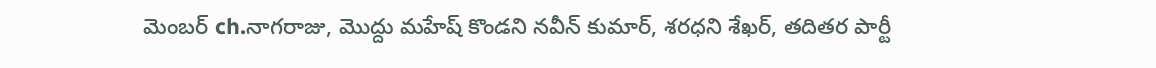మెంబర్ ch.నాగరాజు, మొద్దు మహేష్ కొండని నవీన్ కుమార్, శరధని శేఖర్, తదితర పార్టీ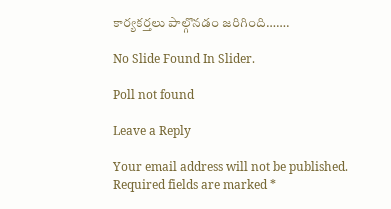కార్యకర్తలు పాల్గొనడం జరిగింది…….

No Slide Found In Slider.

Poll not found

Leave a Reply

Your email address will not be published. Required fields are marked *